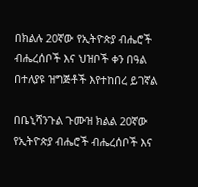በክልሉ 20ኛው የኢትዮጵያ ብሔሮች ብሔረሰቦች እና ህዝቦች ቀን በዓል በተለያዩ ዝግጅቶች እየተከበረ ይገኛል

በቤኒሻንጉል ጉሙዝ ክልል 20ኛው የኢትዮጵያ ብሔሮች ብሔረሰቦች እና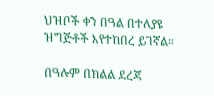ህዝቦች ቀን በዓል በተለያዩ ዝግጅቶች እየተከበረ ይገኛል።

በዓሉም በክልል ደረጃ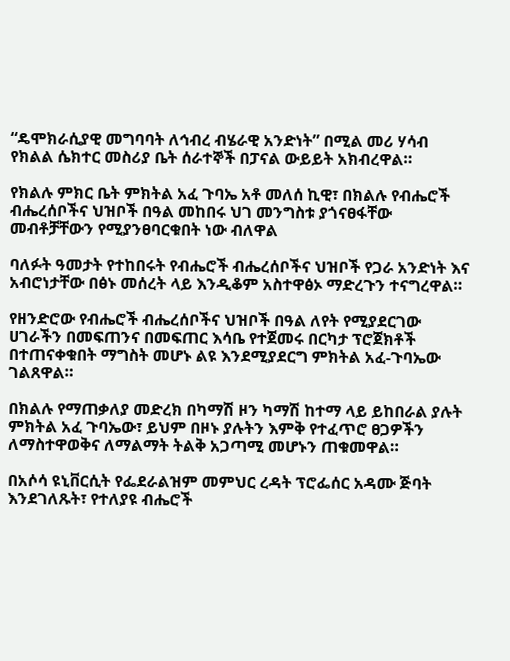“ዴሞክራሲያዊ መግባባት ለኅብረ ብሄራዊ አንድነት” በሚል መሪ ሃሳብ የክልል ሴክተር መስሪያ ቤት ሰራተኞች በፓናል ውይይት አክብረዋል።

የክልሉ ምክር ቤት ምክትል አፈ ጉባኤ አቶ መለሰ ኪዊ፣ በክልሉ የብሔሮች ብሔረሰቦችና ህዝቦች በዓል መከበሩ ህገ መንግስቱ ያጎናፀፋቸው መብቶቻቸውን የሚያንፀባርቁበት ነው ብለዋል

ባለፉት ዓመታት የተከበሩት የብሔሮች ብሔረሰቦችና ህዝቦች የጋራ አንድነት እና አብሮነታቸው በፅኑ መሰረት ላይ እንዲቆም አስተዋፅኦ ማድረጉን ተናግረዋል።

የዘንድሮው የብሔሮች ብሔረሰቦችና ህዝቦች በዓል ለየት የሚያደርገው ሀገራችን በመፍጠንና በመፍጠር እሳቤ የተጀመሩ በርካታ ፕሮጀክቶች በተጠናቀቁበት ማግስት መሆኑ ልዩ እንደሚያደርግ ምክትል አፈ-ጉባኤው ገልጸዋል።

በክልሉ የማጠቃለያ መድረክ በካማሽ ዞን ካማሽ ከተማ ላይ ይከበራል ያሉት ምክትል አፈ ጉባኤው፣ ይህም በዞኑ ያሉትን እምቅ የተፈጥሮ ፀጋዎችን ለማስተዋወቅና ለማልማት ትልቅ አጋጣሚ መሆኑን ጠቁመዋል።

በአሶሳ ዩኒቨርሲት የፌደራልዝም መምህር ረዳት ፕሮፌሰር አዳሙ ጅባት እንደገለጹት፣ የተለያዩ ብሔሮች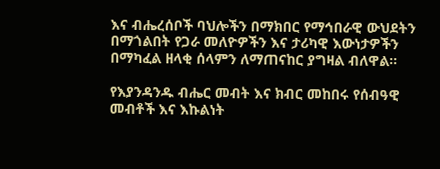እና ብሔረሰቦች ባህሎችን በማክበር የማኅበራዊ ውህደትን በማጎልበት የጋራ መለዮዎችን እና ታሪካዊ እውነታዎችን በማካፈል ዘላቂ ሰላምን ለማጠናከር ያግዛል ብለዋል።

የእያንዳንዱ ብሔር መብት እና ክብር መከበሩ የሰብዓዊ መብቶች እና እኩልነት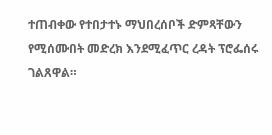ተጠብቀው የተበታተኑ ማህበረሰቦች ድምጻቸውን የሚሰሙበት መድረክ እንደሚፈጥር ረዳት ፕሮፌሰሩ ገልጸዋል።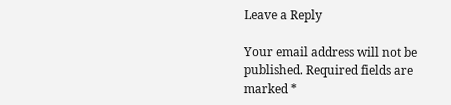Leave a Reply

Your email address will not be published. Required fields are marked *